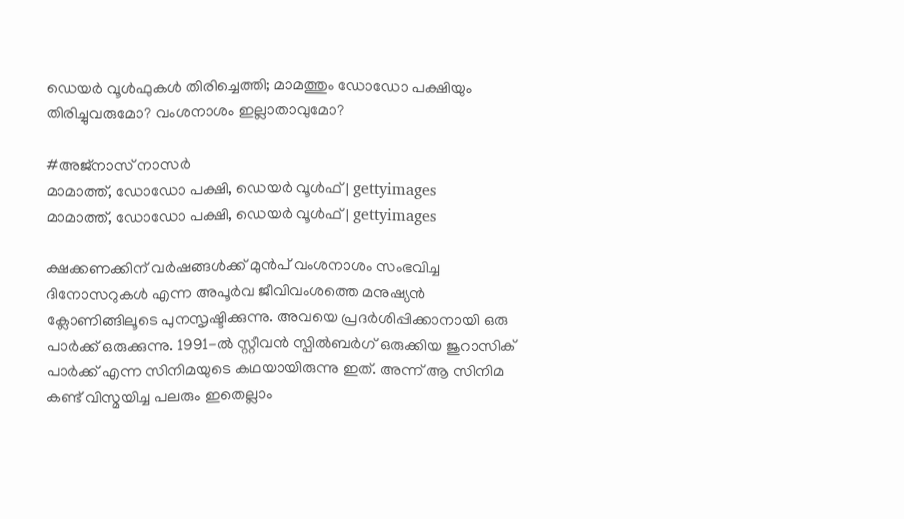ഡെയര്‍ വൂള്‍ഫുകള്‍ തിരിച്ചെത്തി; മാമത്തും ഡോഡോ പക്ഷിയും തിരിച്ചുവരുമോ? വംശനാശം ഇല്ലാതാവുമോ?

#അജ്നാസ് നാസർ
മാമാത്ത്, ഡോഡോ പക്ഷി, ഡെയര്‍ വൂള്‍ഫ് | gettyimages
മാമാത്ത്, ഡോഡോ പക്ഷി, ഡെയര്‍ വൂള്‍ഫ് | gettyimages

ക്ഷക്കണക്കിന് വര്‍ഷങ്ങള്‍ക്ക് മുന്‍പ് വംശനാശം സംഭവിച്ച ദിനോസറുകള്‍ എന്ന അപൂര്‍വ ജീവിവംശത്തെ മനുഷ്യന്‍ ക്ലോണിങ്ങിലൂടെ പുനസൃഷ്ടിക്കുന്നു. അവയെ പ്രദര്‍ശിപ്പിക്കാനായി ഒരു പാർക്ക് ഒരുക്കുന്നു. 1991-ല്‍ സ്റ്റീവന്‍ സ്പില്‍ബര്‍ഗ് ഒരുക്കിയ ജുറാസിക് പാര്‍ക്ക് എന്ന സിനിമയുടെ കഥയായിരുന്നു ഇത്. അന്ന് ആ സിനിമ കണ്ട് വിസ്മയിച്ച പലരും ഇതെല്ലാം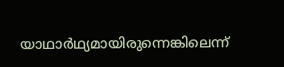യാഥാര്‍ഥ്യമായിരുന്നെങ്കിലെന്ന്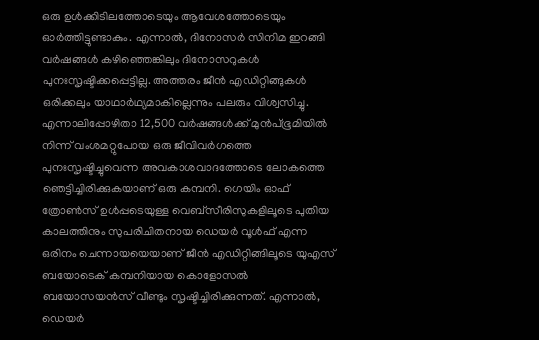ഒരു ഉള്‍ക്കിടിലത്തോടെയും ആവേശത്തോടെയും ഓര്‍ത്തിട്ടുണ്ടാകും. എന്നാല്‍, ദിനോസര്‍ സിനിമ ഇറങ്ങി വര്‍ഷങ്ങള്‍ കഴിഞ്ഞെങ്കിലും ദിനോസറുകള്‍ പുനഃസൃഷ്ടിക്കപ്പെട്ടില്ല. അത്തരം ജീന്‍ എഡിറ്റിങ്ങുകള്‍ ഒരിക്കലും യാഥാര്‍ഥ്യമാകില്ലെന്നും പലരും വിശ്വസിച്ചു. എന്നാലിപ്പോഴിതാ 12,500 വര്‍ഷങ്ങള്‍ക്ക്‌ മുന്‍പ്ഭൂമിയില്‍ നിന്ന് വംശമറ്റുപോയ ഒരു ജീവിവര്‍ഗത്തെ പുനഃസൃഷ്ടിച്ചുവെന്ന അവകാശവാദത്തോടെ ലോകത്തെ ഞെട്ടിച്ചിരിക്കുകയാണ് ഒരു കമ്പനി. ഗെയിം ഓഫ് ത്രോണ്‍സ് ഉള്‍പ്പടെയുള്ള വെബ്‌സീരിസുകളിലൂടെ പുതിയ കാലത്തിനും സുപരിചിതനായ ഡെയര്‍ വൂള്‍ഫ് എന്ന ഒരിനം ചെന്നായയെയാണ് ജീന്‍ എഡിറ്റിങ്ങിലൂടെ യുഎസ് ബയോടെക് കമ്പനിയായ കൊളോസല്‍ ബയോസയന്‍സ് വീണ്ടും സൃഷ്ടിച്ചിരിക്കുന്നത്. എന്നാല്‍, ഡെയര്‍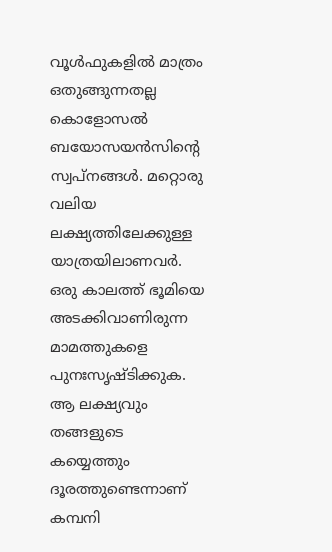വൂള്‍ഫുകളില്‍ മാത്രം ഒതുങ്ങുന്നതല്ല കൊളോസല്‍ ബയോസയന്‍സിന്റെ സ്വപ്‌നങ്ങള്‍. മറ്റൊരു വലിയ ലക്ഷ്യത്തിലേക്കുള്ള യാത്രയിലാണവര്‍. ഒരു കാലത്ത് ഭൂമിയെ അടക്കിവാണിരുന്ന മാമത്തുകളെ പുനഃസൃഷ്ടിക്കുക. ആ ലക്ഷ്യവും തങ്ങളുടെ കയ്യെത്തും ദൂരത്തുണ്ടെന്നാണ് കമ്പനി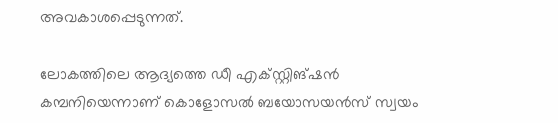അവകാശപ്പെടുന്നത്.

ലോകത്തിലെ ആദ്യത്തെ ഡീ എക്‌സ്റ്റിങ്ഷന്‍ കമ്പനിയെന്നാണ് കൊളോസല്‍ ബയോസയന്‍സ് സ്വയം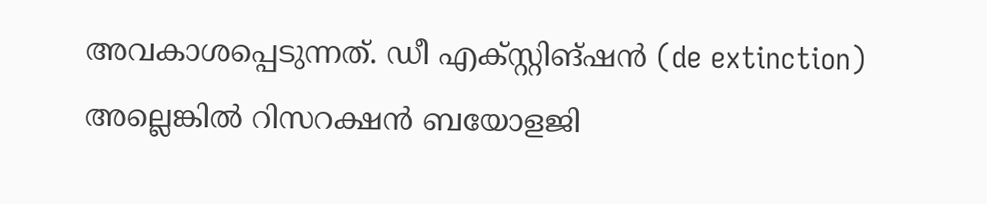അവകാശപ്പെടുന്നത്. ഡീ എക്‌സ്റ്റിങ്ഷന്‍ (de extinction) അല്ലെങ്കില്‍ റിസറക്ഷന്‍ ബയോളജി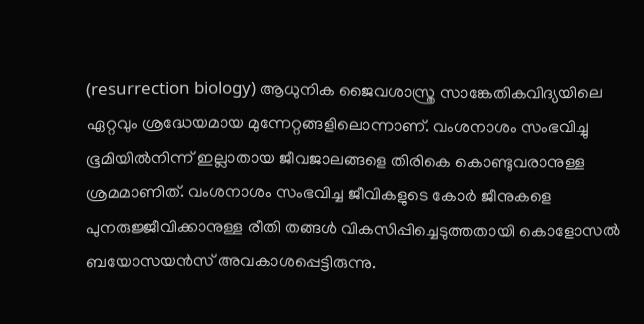(resurrection biology) ആധുനിക ജൈവശാസ്ത്ര സാങ്കേതികവിദ്യയിലെ ഏറ്റവും ശ്രദ്ധേയമായ മുന്നേറ്റങ്ങളിലൊന്നാണ്. വംശനാശം സംഭവിച്ചു ഭൂമിയില്‍നിന്ന് ഇല്ലാതായ ജീവജാലങ്ങളെ തിരികെ കൊണ്ടുവരാനുള്ള ശ്രമമാണിത്. വംശനാശം സംഭവിച്ച ജീവികളുടെ കോര്‍ ജീനുകളെ പുനരുജ്ജീവിക്കാനുള്ള രീതി തങ്ങള്‍ വികസിപ്പിച്ചെടുത്തതായി കൊളോസല്‍ ബയോസയന്‍സ് അവകാശപ്പെട്ടിരുന്നു.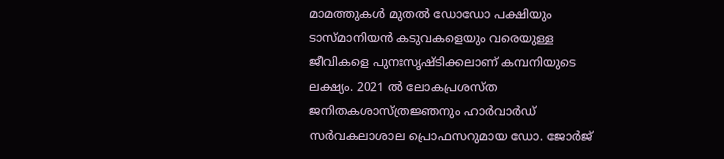മാമത്തുകള്‍ മുതല്‍ ഡോഡോ പക്ഷിയും ടാസ്മാനിയന്‍ കടുവകളെയും വരെയുള്ള ജീവികളെ പുനഃസൃഷ്ടിക്കലാണ് കമ്പനിയുടെ ലക്ഷ്യം. 2021 ല്‍ ലോകപ്രശസ്ത ജനിതകശാസ്ത്രജ്ഞനും ഹാര്‍വാര്‍ഡ് സര്‍വകലാശാല പ്രൊഫസറുമായ ഡോ. ജോര്‍ജ്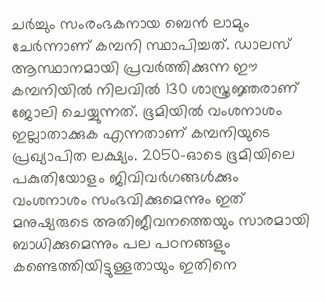ചര്‍ച്ചും സംരംഭകനായ ബെന്‍ ലാമും ചേര്‍ന്നാണ് കമ്പനി സ്ഥാപിച്ചത്. ഡാലസ് ആസ്ഥാനമായി പ്രവര്‍ത്തിക്കുന്ന ഈ കമ്പനിയില്‍ നിലവില്‍ 130 ശാസ്ത്രജ്ഞരാണ് ജോലി ചെയ്യുന്നത്. ഭൂമിയില്‍ വംശനാശം ഇല്ലാതാക്കുക എന്നതാണ് കമ്പനിയുടെ പ്രഖ്യാപിത ലക്ഷ്യം. 2050-ഓടെ ഭൂമിയിലെ പകുതിയോളം ജിവിവര്‍ഗങ്ങള്‍ക്കും വംശനാശം സംഭവിക്കുമെന്നും ഇത് മനുഷ്യരുടെ അതിജീവനത്തെയും സാരമായി ബാധിക്കുമെന്നും പല പഠനങ്ങളും കണ്ടെത്തിയിട്ടുള്ളതായും ഇതിനെ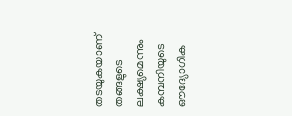തടയുകയാണ് തങ്ങളുടെ ലക്ഷ്യമെന്നും കമ്പനിയുടെ ഔദ്യോഗിക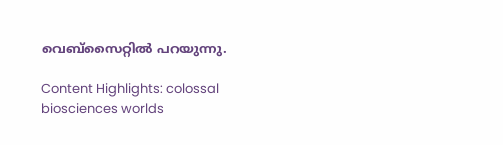വെബ്‌സൈറ്റില്‍ പറയുന്നു.

Content Highlights: colossal biosciences worlds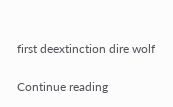first deextinction dire wolf

Continue reading